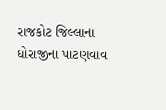રાજકોટ જિલ્લાના ધોરાજીના પાટણવાવ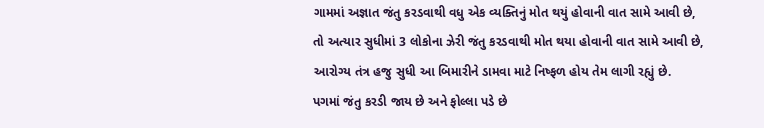ગામમાં અજ્ઞાત જંતુ કરડવાથી વધુ એક વ્યક્તિનું મોત થયું હોવાની વાત સામે આવી છે, તો અત્યાર સુધીમાં 3 લોકોના ઝેરી જંતુ કરડવાથી મોત થયા હોવાની વાત સામે આવી છે, આરોગ્ય તંત્ર હજુ સુધી આ બિમારીને ડામવા માટે નિષ્ફળ હોય તેમ લાગી રહ્યું છે.
પગમાં જંતુ કરડી જાય છે અને ફોલ્લા પડે છે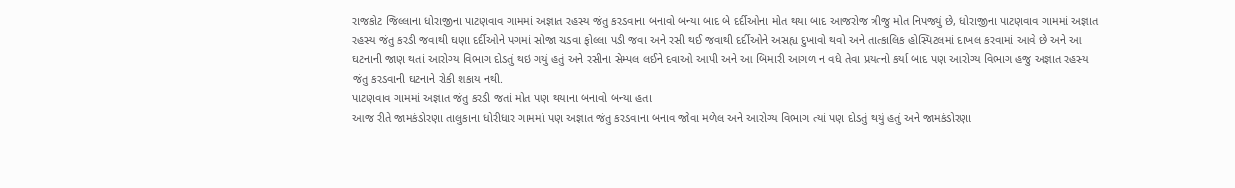રાજકોટ જિલ્લાના ધોરાજીના પાટણવાવ ગામમાં અજ્ઞાત રહસ્ય જંતુ કરડવાના બનાવો બન્યા બાદ બે દર્દીઓના મોત થયા બાદ આજરોજ ત્રીજુ મોત નિપજ્યું છે, ધોરાજીના પાટણવાવ ગામમાં અજ્ઞાત રહસ્ય જંતુ કરડી જવાથી ઘણા દર્દીઓને પગમાં સોજા ચડવા ફોલ્લા પડી જવા અને રસી થઈ જવાથી દર્દીઓને અસહ્ય દુખાવો થવો અને તાત્કાલિક હોસ્પિટલમાં દાખલ કરવામાં આવે છે અને આ ઘટનાની જાણ થતાં આરોગ્ય વિભાગ દોડતું થઇ ગયું હતું અને રસીના સેમ્પલ લઈને દવાઓ આપી અને આ બિમારી આગળ ન વધે તેવા પ્રયત્નો કર્યા બાદ પણ આરોગ્ય વિભાગ હજુ અજ્ઞાત રહસ્ય જંતુ કરડવાની ઘટનાને રોકી શકાય નથી.
પાટણવાવ ગામમાં અજ્ઞાત જંતુ કરડી જતાં મોત પણ થયાના બનાવો બન્યા હતા
આજ રીતે જામકંડોરણા તાલુકાના ધોરીધાર ગામમાં પણ અજ્ઞાત જંતુ કરડવાના બનાવ જોવા મળેલ અને આરોગ્ય વિભાગ ત્યાં પણ દોડતું થયું હતું અને જામકંડોરણા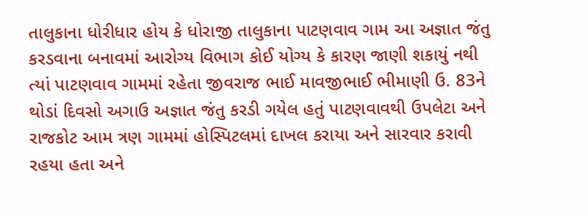તાલુકાના ધોરીધાર હોય કે ધોરાજી તાલુકાના પાટણવાવ ગામ આ અજ્ઞાત જંતુ કરડવાના બનાવમાં આરોગ્ય વિભાગ કોઈ યોગ્ય કે કારણ જાણી શકાયું નથી ત્યાં પાટણવાવ ગામમાં રહેતા જીવરાજ ભાઈ માવજીભાઈ ભીમાણી ઉ. 83ને થોડાં દિવસો અગાઉ અજ્ઞાત જંતુ કરડી ગયેલ હતું પાટણવાવથી ઉપલેટા અને રાજકોટ આમ ત્રણ ગામમાં હોસ્પિટલમાં દાખલ કરાયા અને સારવાર કરાવી રહયા હતા અને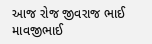આજ રોજ જીવરાજ ભાઈ માવજીભાઈ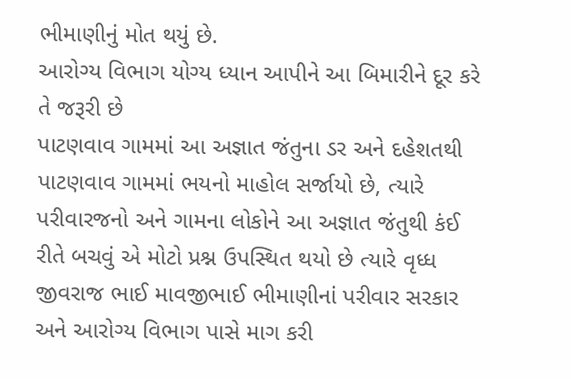ભીમાણીનું મોત થયું છે.
આરોગ્ય વિભાગ યોગ્ય ધ્યાન આપીને આ બિમારીને દૂર કરે તે જરૂરી છે
પાટણવાવ ગામમાં આ અજ્ઞાત જંતુના ડર અને દહેશતથી પાટણવાવ ગામમાં ભયનો માહોલ સર્જાયો છે, ત્યારે પરીવારજનો અને ગામના લોકોને આ અજ્ઞાત જંતુથી કંઈ રીતે બચવું એ મોટો પ્રશ્ન ઉપસ્થિત થયો છે ત્યારે વૃધ્ધ જીવરાજ ભાઈ માવજીભાઈ ભીમાણીનાં પરીવાર સરકાર અને આરોગ્ય વિભાગ પાસે માગ કરી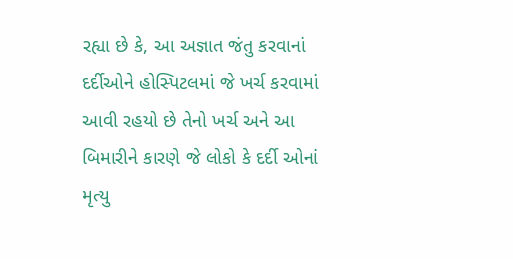રહ્યા છે કે, આ અજ્ઞાત જંતુ કરવાનાં દર્દીઓને હોસ્પિટલમાં જે ખર્ચ કરવામાં આવી રહયો છે તેનો ખર્ચ અને આ બિમારીને કારણે જે લોકો કે દર્દી ઓનાં મૃત્યુ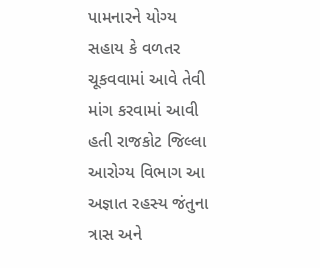પામનારને યોગ્ય સહાય કે વળતર ચૂકવવામાં આવે તેવી માંગ કરવામાં આવી હતી રાજકોટ જિલ્લા આરોગ્ય વિભાગ આ અજ્ઞાત રહસ્ય જંતુના ત્રાસ અને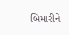બિમારીને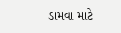ડામવા માટે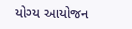યોગ્ય આયોજન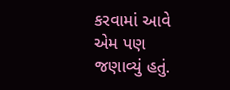કરવામાં આવે એમ પણ જણાવ્યું હતું.